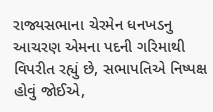રાજ્યસભાના ચેરમેન ધનખડનુ આચરણ એમના પદની ગરિમાથી વિપરીત રહ્યું છે, સભાપતિએ નિષ્પક્ષ હોવું જોઈએ,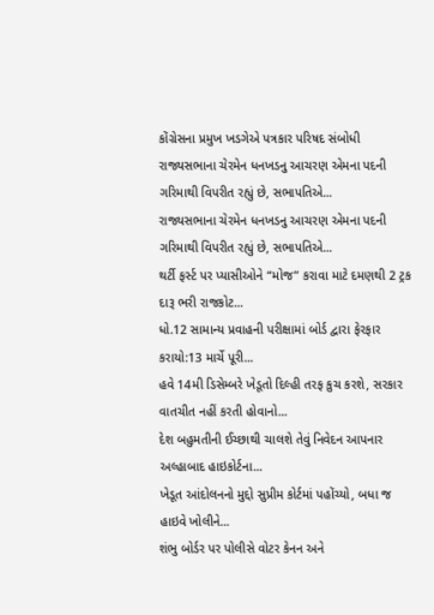કોંગ્રેસના પ્રમુખ ખડગેએ પત્રકાર પરિષદ સંબોધી
રાજ્યસભાના ચેરમેન ધનખડનુ આચરણ એમના પદની ગરિમાથી વિપરીત રહ્યું છે, સભાપતિએ...
રાજ્યસભાના ચેરમેન ધનખડનુ આચરણ એમના પદની ગરિમાથી વિપરીત રહ્યું છે, સભાપતિએ...
થર્ટી ફર્સ્ટ પર પ્યાસીઓને “મોજ” કરાવા માટે દમણથી 2 ટ્રક દારૂ ભરી રાજકોટ...
ધો.12 સામાન્ય પ્રવાહની પરીક્ષામાં બોર્ડ દ્વારા ફેરફાર કરાયો:13 માર્ચે પૂરી...
હવે 14મી ડિસેમ્બરે ખેડૂતો દિલ્હી તરફ કુચ કરશે, સરકાર વાતચીત નહીં કરતી હોવાનો...
દેશ બહુમતીની ઈચ્છાથી ચાલશે તેવું નિવેદન આપનાર અલ્હાબાદ હાઇકોર્ટના...
ખેડૂત આંદોલનનો મુદ્દો સુપ્રીમ કોર્ટમાં પહોંચ્યો, બધા જ હાઇવે ખોલીને...
શંભુ બોર્ડર પર પોલીસે વોટર કેનન અને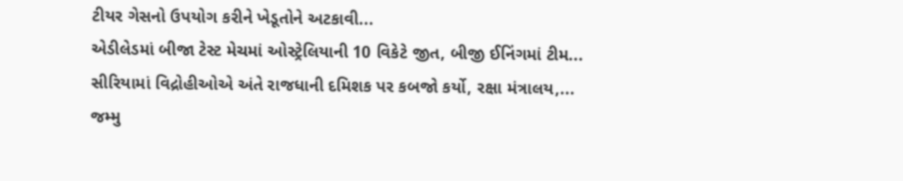ટીયર ગેસનો ઉપયોગ કરીને ખેડૂતોને અટકાવી...
એડીલેડમાં બીજા ટેસ્ટ મેચમાં ઓસ્ટ્રેલિયાની 10 વિકેટે જીત, બીજી ઈનિંગમાં ટીમ...
સીરિયામાં વિદ્રોહીઓએ અંતે રાજધાની દમિશક પર કબજો કર્યો, રક્ષા મંત્રાલય,...
જમ્મુ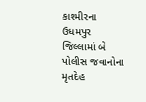કાશ્મીરના ઉધમપુર જિલ્લામાં બે પોલીસ જવાનોના મૃતદેહ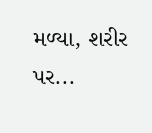મળ્યા, શરીર પર...